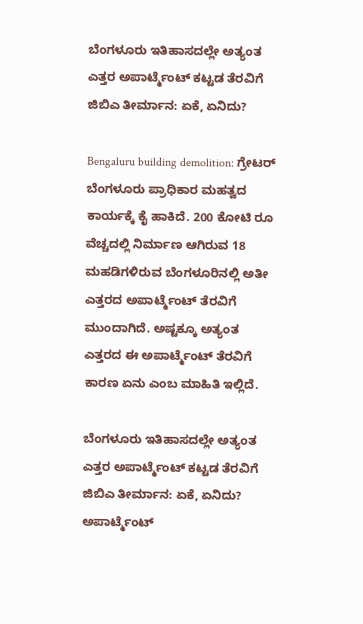ಬೆಂಗಳೂರು ಇತಿಹಾಸದಲ್ಲೇ ಅತ್ಯಂತ ಎತ್ತರ ಅಪಾರ್ಟ್ಮೆಂಟ್ ಕಟ್ಟಡ ತೆರವಿಗೆ ಜಿಬಿಎ ತೀರ್ಮಾನ: ಏಕೆ, ಏನಿದು?

Bengaluru building demolition: ಗ್ರೇಟರ್ ಬೆಂಗಳೂರು ಪ್ರಾಧಿಕಾರ ಮಹತ್ವದ ಕಾರ್ಯಕ್ಕೆ ಕೈ ಹಾಕಿದೆ. 200 ಕೋಟಿ ರೂ ವೆಚ್ಚದಲ್ಲಿ ನಿರ್ಮಾಣ ಆಗಿರುವ 18 ಮಹಡಿಗಳಿರುವ ಬೆಂಗಳೂರಿನಲ್ಲಿ ಅತೀ ಎತ್ತರದ ಅಪಾರ್ಟ್ಮೆಂಟ್ ತೆರವಿಗೆ ಮುಂದಾಗಿದೆ. ಅಷ್ಟಕ್ಕೂ ಅತ್ಯಂತ ಎತ್ತರದ ಈ ಅಪಾರ್ಟ್ಮೆಂಟ್ ತೆರವಿಗೆ ಕಾರಣ ಏನು ಎಂಬ ಮಾಹಿತಿ ಇಲ್ಲಿದೆ.

ಬೆಂಗಳೂರು ಇತಿಹಾಸದಲ್ಲೇ ಅತ್ಯಂತ ಎತ್ತರ ಅಪಾರ್ಟ್ಮೆಂಟ್ ಕಟ್ಟಡ ತೆರವಿಗೆ ಜಿಬಿಎ ತೀರ್ಮಾನ: ಏಕೆ, ಏನಿದು?
ಅಪಾರ್ಟ್ಮೆಂಟ್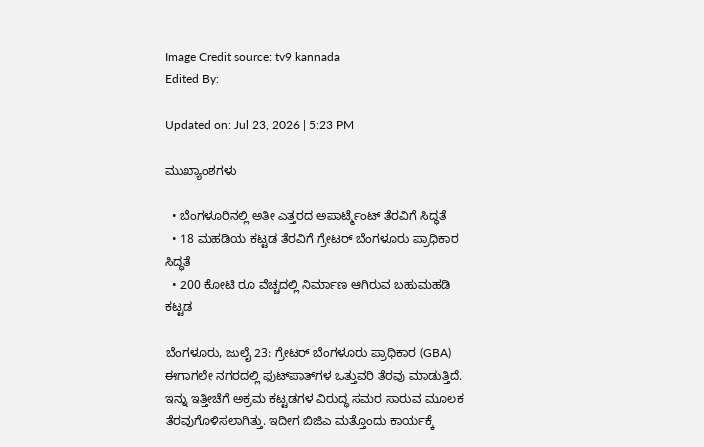Image Credit source: tv9 kannada
Edited By:

Updated on: Jul 23, 2026 | 5:23 PM

ಮುಖ್ಯಾಂಶಗಳು

  • ಬೆಂಗಳೂರಿನಲ್ಲಿ ಅತೀ ಎತ್ತರದ ಅಪಾರ್ಟ್ಮೆಂಟ್ ತೆರವಿಗೆ ಸಿದ್ಧತೆ
  • 18 ಮಹಡಿಯ ಕಟ್ಟಡ ತೆರವಿಗೆ ಗ್ರೇಟರ್ ಬೆಂಗಳೂರು ಪ್ರಾಧಿಕಾರ ಸಿದ್ಧತೆ
  • 200 ಕೋಟಿ ರೂ ವೆಚ್ಚದಲ್ಲಿ ನಿರ್ಮಾಣ ಆಗಿರುವ ಬಹುಮಹಡಿ ಕಟ್ಟಡ

ಬೆಂಗಳೂರು, ಜುಲೈ 23: ಗ್ರೇಟರ್ ಬೆಂಗಳೂರು ಪ್ರಾಧಿಕಾರ (GBA) ಈಗಾಗಲೇ ನಗರದಲ್ಲಿ ಫುಟ್‌ಪಾತ್‌ಗಳ ಒತ್ತುವರಿ ತೆರವು ಮಾಡುತ್ತಿದೆ. ಇನ್ನು ಇತ್ತೀಚೆಗೆ ಅಕ್ರಮ ಕಟ್ಟಡಗಳ ವಿರುದ್ಧ ಸಮರ ಸಾರುವ ಮೂಲಕ ತೆರವುಗೊಳಿಸಲಾಗಿತ್ತು. ಇದೀಗ ಬಿಜಿಎ ಮತ್ತೊಂದು ಕಾರ್ಯಕ್ಕೆ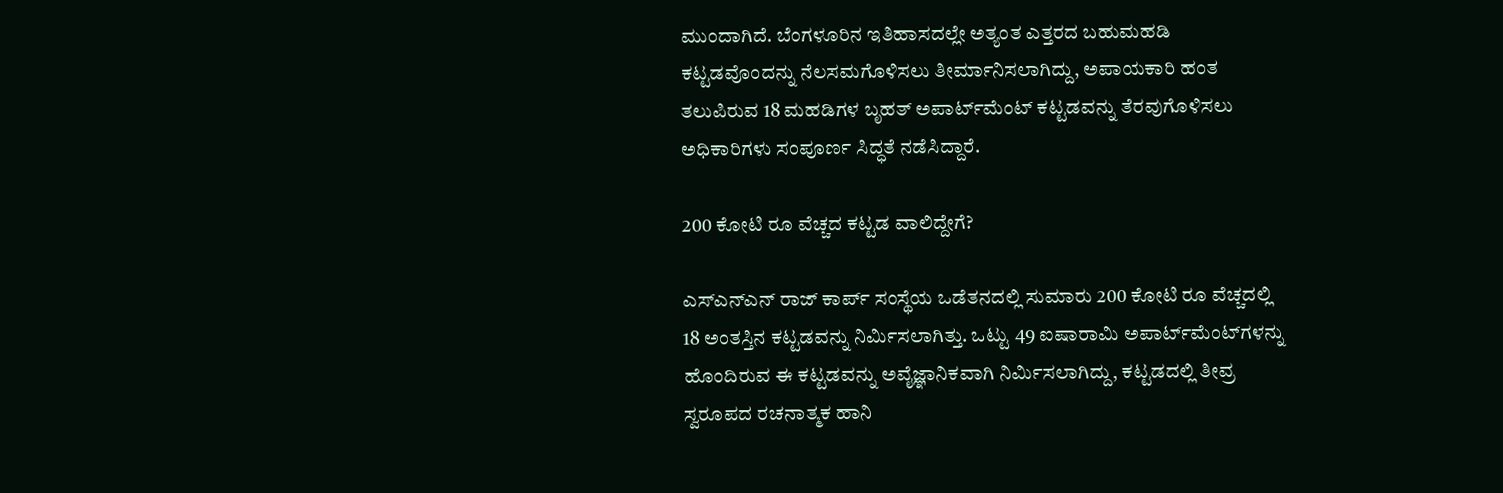ಮುಂದಾಗಿದೆ. ಬೆಂಗಳೂರಿನ ಇತಿಹಾಸದಲ್ಲೇ ಅತ್ಯಂತ ಎತ್ತರದ ಬಹುಮಹಡಿ ಕಟ್ಟಡವೊಂದನ್ನು ನೆಲಸಮಗೊಳಿಸಲು ತೀರ್ಮಾನಿಸಲಾಗಿದ್ದು, ಅಪಾಯಕಾರಿ ಹಂತ ತಲುಪಿರುವ 18 ಮಹಡಿಗಳ ಬೃಹತ್ ಅಪಾರ್ಟ್‌ಮೆಂಟ್ ಕಟ್ಟಡವನ್ನು ತೆರವುಗೊಳಿಸಲು ಅಧಿಕಾರಿಗಳು ಸಂಪೂರ್ಣ ಸಿದ್ಧತೆ ನಡೆಸಿದ್ದಾರೆ.

200 ಕೋಟಿ ರೂ ವೆಚ್ಚದ ಕಟ್ಟಡ ವಾಲಿದ್ದೇಗೆ?

ಎಸ್ಎನ್ಎನ್ ರಾಜ್ ಕಾರ್ಪ್ ಸಂಸ್ಥೆಯ ಒಡೆತನದಲ್ಲಿ ಸುಮಾರು 200 ಕೋಟಿ ರೂ ವೆಚ್ಚದಲ್ಲಿ 18 ಅಂತಸ್ತಿನ ಕಟ್ಟಡವನ್ನು ನಿರ್ಮಿಸಲಾಗಿತ್ತು. ಒಟ್ಟು 49 ಐಷಾರಾಮಿ ಅಪಾರ್ಟ್‌ಮೆಂಟ್‌ಗಳನ್ನು ಹೊಂದಿರುವ ಈ ಕಟ್ಟಡವನ್ನು ಅವೈಜ್ಞಾನಿಕವಾಗಿ ನಿರ್ಮಿಸಲಾಗಿದ್ದು, ಕಟ್ಟಡದಲ್ಲಿ ತೀವ್ರ ಸ್ವರೂಪದ ರಚನಾತ್ಮಕ ಹಾನಿ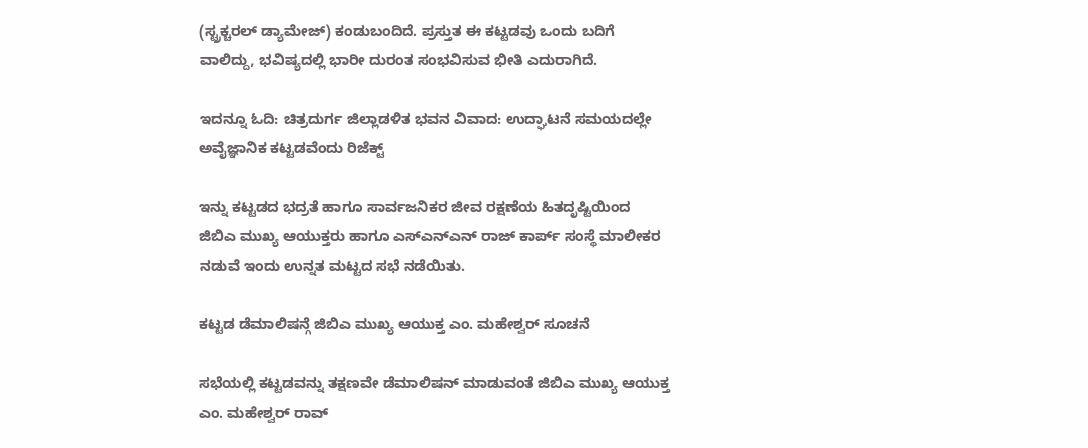(ಸ್ಟ್ರಕ್ಚರಲ್ ಡ್ಯಾಮೇಜ್) ಕಂಡುಬಂದಿದೆ. ಪ್ರಸ್ತುತ ಈ ಕಟ್ಟಡವು ಒಂದು ಬದಿಗೆ ವಾಲಿದ್ದು, ಭವಿಷ್ಯದಲ್ಲಿ ಭಾರೀ ದುರಂತ ಸಂಭವಿಸುವ ಭೀತಿ ಎದುರಾಗಿದೆ.

ಇದನ್ನೂ ಓದಿ: ಚಿತ್ರದುರ್ಗ ಜಿಲ್ಲಾಡಳಿತ ಭವನ ವಿವಾದ: ಉದ್ಘಾಟನೆ ಸಮಯದಲ್ಲೇ ಅವೈಜ್ಞಾನಿಕ ಕಟ್ಟಡವೆಂದು ರಿಜೆಕ್ಟ್

ಇನ್ನು ಕಟ್ಟಡದ ಭದ್ರತೆ ಹಾಗೂ ಸಾರ್ವಜನಿಕರ ಜೀವ ರಕ್ಷಣೆಯ ಹಿತದೃಷ್ಟಿಯಿಂದ ಜಿಬಿಎ ಮುಖ್ಯ ಆಯುಕ್ತರು ಹಾಗೂ ಎಸ್ಎನ್ಎನ್ ರಾಜ್ ಕಾರ್ಪ್ ಸಂಸ್ಥೆ ಮಾಲೀಕರ ನಡುವೆ ಇಂದು ಉನ್ನತ ಮಟ್ಟದ ಸಭೆ ನಡೆಯಿತು.

ಕಟ್ಟಡ ಡೆಮಾಲಿಷನ್ಗೆ ಜಿಬಿಎ ಮುಖ್ಯ ಆಯುಕ್ತ ಎಂ. ಮಹೇಶ್ವರ್ ಸೂಚನೆ

ಸಭೆಯಲ್ಲಿ ಕಟ್ಟಡವನ್ನು ತಕ್ಷಣವೇ ಡೆಮಾಲಿಷನ್ ಮಾಡುವಂತೆ ಜಿಬಿಎ ಮುಖ್ಯ ಆಯುಕ್ತ ಎಂ. ಮಹೇಶ್ವರ್ ರಾವ್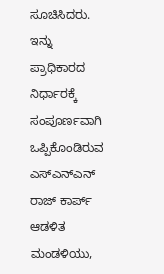ಸೂಚಿಸಿದರು. ಇನ್ನು ಪ್ರಾಧಿಕಾರದ ನಿರ್ಧಾರಕ್ಕೆ ಸಂಪೂರ್ಣವಾಗಿ ಒಪ್ಪಿಕೊಂಡಿರುವ ಎಸ್ಎನ್ಎನ್ ರಾಜ್ ಕಾರ್ಪ್ ಆಡಳಿತ ಮಂಡಳಿಯು,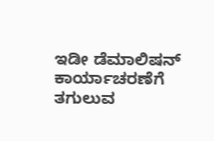ಇಡೀ ಡೆಮಾಲಿಷನ್ ಕಾರ್ಯಾಚರಣೆಗೆ ತಗುಲುವ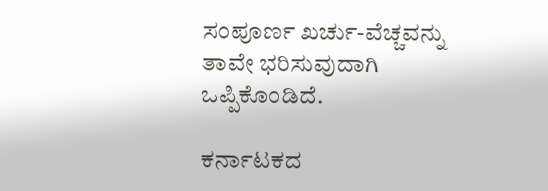ಸಂಪೂರ್ಣ ಖರ್ಚು-ವೆಚ್ಚವನ್ನು ತಾವೇ ಭರಿಸುವುದಾಗಿ ಒಪ್ಪಿಕೊಂಡಿದೆ.

ಕರ್ನಾಟಕದ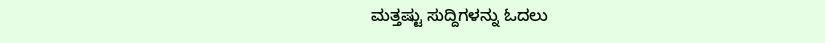ಮತ್ತಷ್ಟು ಸುದ್ದಿಗಳನ್ನು ಓದಲು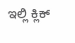ಇಲ್ಲಿ ಕ್ಲಿಕ್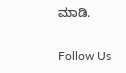ಮಾಡಿ.

Follow Us